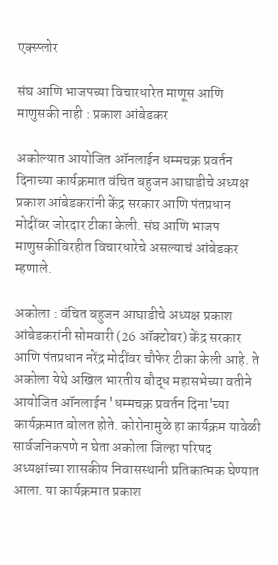एक्स्प्लोर

संघ आणि भाजपच्या विचारधारेत माणूस आणि माणुसकी नाही : प्रकाश आंबेडकर

अकोल्यात आयोजित ऑनलाईन धम्मचक्र प्रवर्तन दिनाच्या कार्यक्रमात वंचित बहुजन आघाडीचे अध्यक्ष प्रकाश आंबेडकरांनी केंद्र सरकार आणि पंतप्रधान मोदींवर जोरदार टीका केली. संघ आणि भाजप माणुसकीविरहीत विचारधारेचे असल्याचं आंबेडकर म्हणाले.

अकोला : वंचित बहुजन आघाडीचे अध्यक्ष प्रकाश आंबेडकरांनी सोमवारी (26 ऑक्टोबर) केंद्र सरकार आणि पंतप्रधान नरेंद्र मोदींवर चौफेर टीका केली आहे. ते अकोला येथे अखिल भारतीय बौद्ध महासभेच्या वतीने आयोजित ऑनलाईन 'धम्मचक्र प्रवर्तन दिना'च्या कार्यक्रमात बोलत होते. कोरोनामुळे हा कार्यक्रम यावेळी सार्वजनिकपणे न घेता अकोला जिल्हा परिषद अध्यक्षांच्या शासकीय निवासस्थानी प्रतिकात्मक घेण्यात आला. या कार्यक्रमात प्रकाश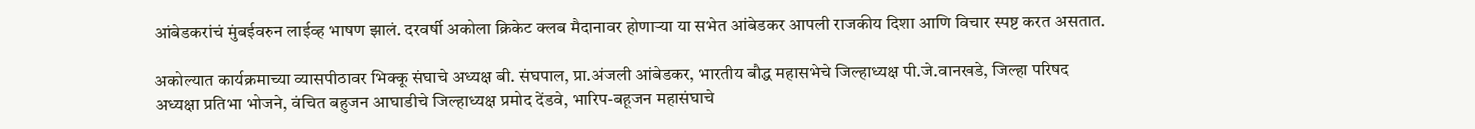आंबेडकरांचं मुंबईवरुन लाईव्ह भाषण झालं. दरवर्षी अकोला क्रिकेट क्लब मैदानावर होणाऱ्या या सभेत आंबेडकर आपली राजकीय दिशा आणि विचार स्पष्ट करत असतात.

अकोल्यात कार्यक्रमाच्या व्यासपीठावर भिक्कू संघाचे अध्यक्ष बी. संघपाल, प्रा.अंजली आंबेडकर, भारतीय बौद्ध महासभेचे जिल्हाध्यक्ष पी.जे.वानखडे, जिल्हा परिषद अध्यक्षा प्रतिभा भोजने, वंचित बहुजन आघाडीचे जिल्हाध्यक्ष प्रमोद देंडवे, भारिप-बहूजन महासंघाचे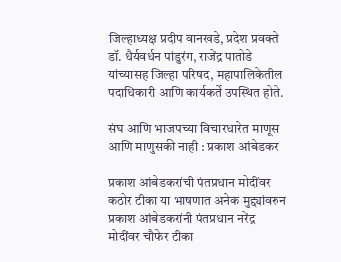जिल्हाध्यक्ष प्रदीप वानखडे, प्रदेश प्रवक्ते डॉ. धैर्यवर्धन पांडुरंग, राजेंद्र पातोडे यांच्यासह जिल्हा परिषद, महापालिकेतील पदाधिकारी आणि कार्यकर्ते उपस्थित होते.

संघ आणि भाजपच्या विचारधारेत माणूस आणि माणुसकी नाही : प्रकाश आंबेडकर

प्रकाश आंबेडकरांची पंतप्रधान मोदींवर कठोर टीका या भाषणात अनेक मुद्द्यांवरुन प्रकाश आंबेडकरांनी पंतप्रधान नरेंद्र मोदींवर चौफेर टीका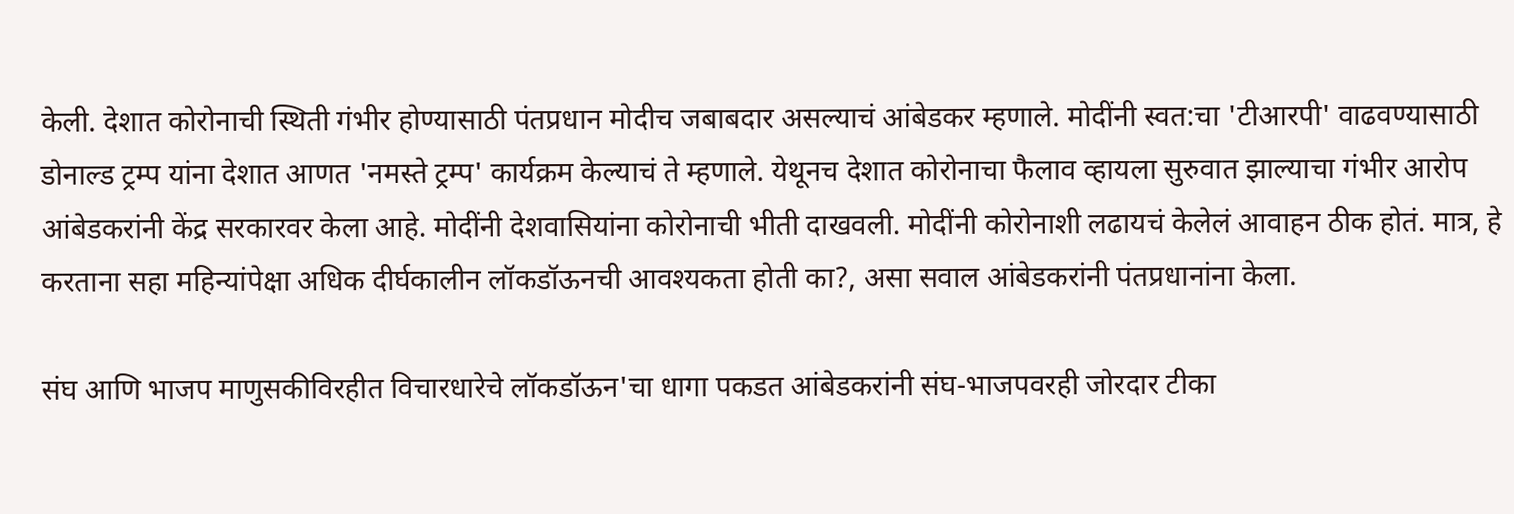केली. देशात कोरोनाची स्थिती गंभीर होण्यासाठी पंतप्रधान मोदीच जबाबदार असल्याचं आंबेडकर म्हणाले. मोदींनी स्वत:चा 'टीआरपी' वाढवण्यासाठी डोनाल्ड ट्रम्प यांना देशात आणत 'नमस्ते ट्रम्प' कार्यक्रम केल्याचं ते म्हणाले. येथूनच देशात कोरोनाचा फैलाव व्हायला सुरुवात झाल्याचा गंभीर आरोप आंबेडकरांनी केंद्र सरकारवर केला आहे. मोदींनी देशवासियांना कोरोनाची भीती दाखवली. मोदींनी कोरोनाशी लढायचं केलेलं आवाहन ठीक होतं. मात्र, हे करताना सहा महिन्यांपेक्षा अधिक दीर्घकालीन लॉकडॉऊनची आवश्यकता होती का?, असा सवाल आंबेडकरांनी पंतप्रधानांना केला.

संघ आणि भाजप माणुसकीविरहीत विचारधारेचे लॉकडॉऊन'चा धागा पकडत आंबेडकरांनी संघ-भाजपवरही जोरदार टीका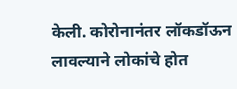केली. कोरोनानंतर लॉकडॉऊन लावल्याने लोकांचे होत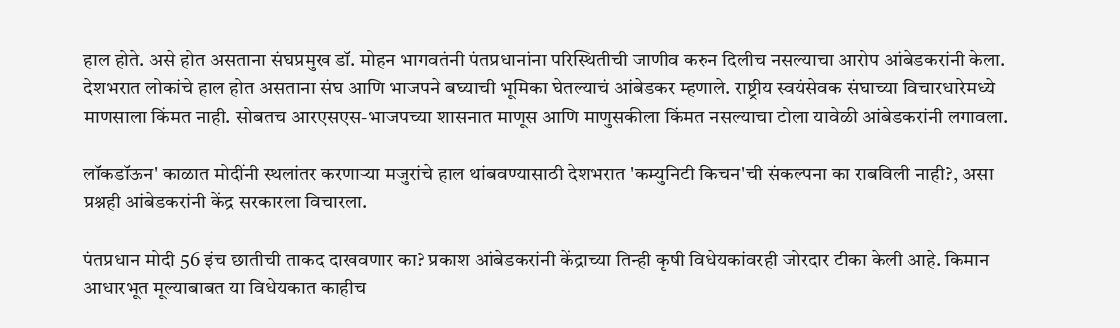हाल होते. असे होत असताना संघप्रमुख डॉ. मोहन भागवतंनी पंतप्रधानांना परिस्थितीची जाणीव करुन दिलीच नसल्याचा आरोप आंबेडकरांनी केला. देशभरात लोकांचे हाल होत असताना संघ आणि भाजपने बघ्याची भूमिका घेतल्याचं आंबेडकर म्हणाले. राष्ट्रीय स्वयंसेवक संघाच्या विचारधारेमध्ये माणसाला किंमत नाही. सोबतच आरएसएस-भाजपच्या शासनात माणूस आणि माणुसकीला किंमत नसल्याचा टोला यावेळी आंबेडकरांनी लगावला.

लॉकडॉऊन' काळात मोदींनी स्थलांतर करणाऱ्या मजुरांचे हाल थांबवण्यासाठी देशभरात 'कम्युनिटी किचन'ची संकल्पना का राबविली नाही?, असा प्रश्नही आंबेडकरांनी केंद्र सरकारला विचारला.

पंतप्रधान मोदी 56 इंच छातीची ताकद दाखवणार का? प्रकाश आंबेडकरांनी केंद्राच्या तिन्ही कृषी विधेयकांवरही जोरदार टीका केली आहे. किमान आधारभूत मूल्याबाबत या विधेयकात काहीच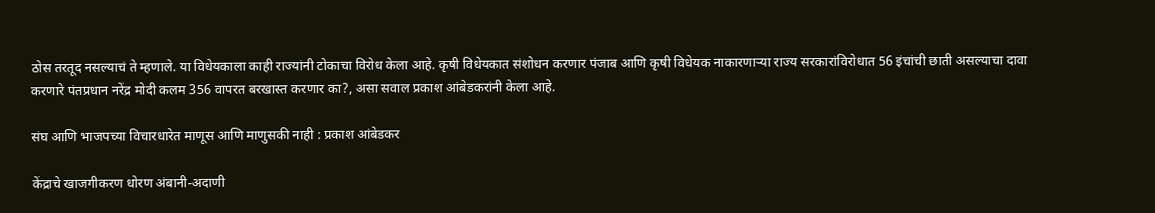ठोस तरतूद नसल्याचं ते म्हणाले. या विधेयकाला काही राज्यांनी टोकाचा विरोध केला आहे. कृषी विधेयकात संशोधन करणार पंजाब आणि कृषी विधेयक नाकारणाऱ्या राज्य सरकारांविरोधात 56 इंचांची छाती असल्याचा दावा करणारे पंतप्रधान नरेंद्र मोदी कलम 356 वापरत बरखास्त करणार का?, असा सवाल प्रकाश आंबेडकरांनी केला आहे.

संघ आणि भाजपच्या विचारधारेत माणूस आणि माणुसकी नाही : प्रकाश आंबेडकर

केंद्राचे खाजगीकरण धोरण अंबानी-अदाणी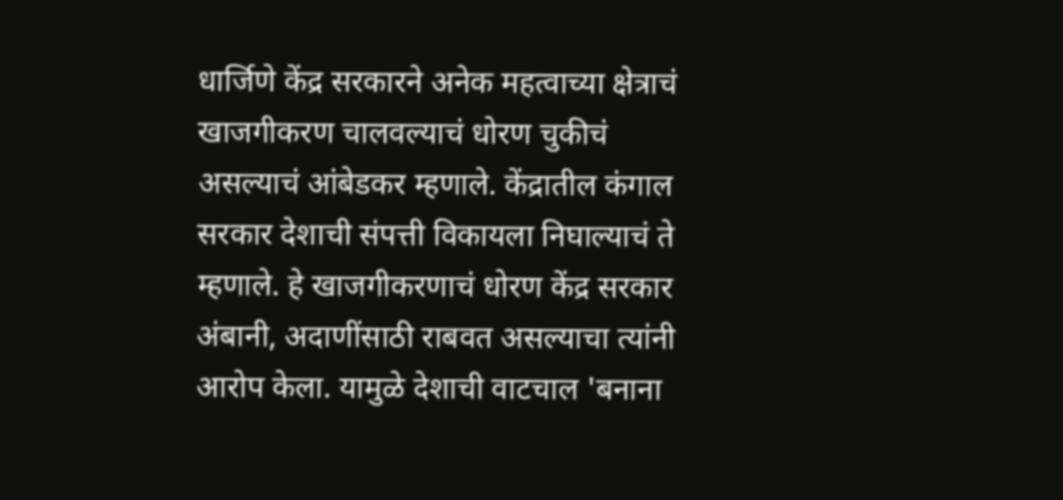धार्जिणे केंद्र सरकारने अनेक महत्वाच्या क्षेत्राचं खाजगीकरण चालवल्याचं धोरण चुकीचं असल्याचं आंबेडकर म्हणाले. केंद्रातील कंगाल सरकार देशाची संपत्ती विकायला निघाल्याचं ते म्हणाले. हे खाजगीकरणाचं धोरण केंद्र सरकार अंबानी, अदाणींसाठी राबवत असल्याचा त्यांनी आरोप केला. यामुळे देशाची वाटचाल 'बनाना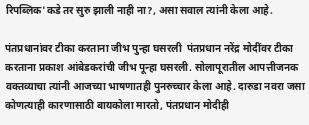रिपब्लिक'कडे तर सुरु झाली नाही ना?, असा सवाल त्यांनी केला आहे.

पंतप्रधानांवर टीका करताना जीभ पुन्हा घसरली  पंतप्रधान नरेंद्र मोदींवर टीका करताना प्रकाश आंबेडकरांची जीभ पून्हा घसरली. सोलापूरातील आपत्तीजनक वक्तव्याचा त्यांनी आजच्या भाषणातही पुनरुच्चार केला आहे. दारुडा नवरा जसा कोणत्याही कारणासाठी बायकोला मारतो, पंतप्रधान मोदीही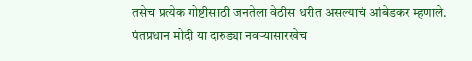तसेच प्रत्येक गोष्टीसाठी जनतेला वेठीस धरीत असल्याचं आंबेडकर म्हणाले. पंतप्रधान मोदी या दारुड्या नवऱ्यासारखेच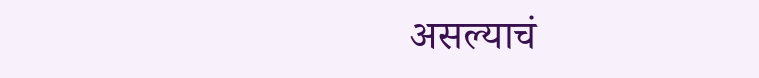असल्याचं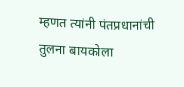म्हणत त्यांनी पंतप्रधानांची तुलना बायकोला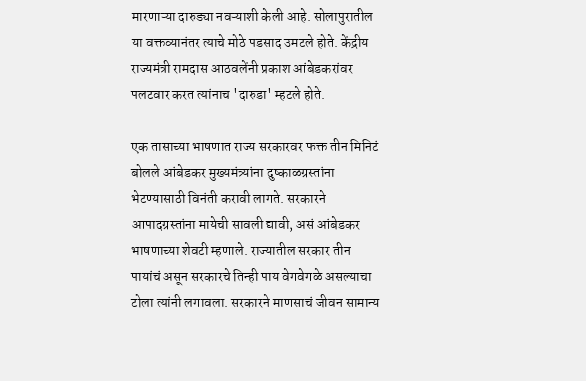मारणाऱ्या दारुड्या नवऱ्याशी केली आहे. सोलापुरातील या वक्तव्यानंतर त्याचे मोठे पडसाद उमटले होते. केंद्रीय राज्यमंत्री रामदास आठवलेंनी प्रकाश आंबेडकरांवर पलटवार करत त्यांनाच 'दारुडा' म्हटले होते.

एक तासाच्या भाषणात राज्य सरकारवर फक्त तीन मिनिटं बोलले आंबेडकर मुख्यमंत्र्यांना दुष्काळग्रस्तांना भेटण्यासाठी विनंती करावी लागते. सरकारने आपादग्रस्तांना मायेची सावली द्यावी, असं आंबेडकर भाषणाच्या शेवटी म्हणाले. राज्यातील सरकार तीन पायांचं असून सरकारचे तिन्ही पाय वेगवेगळे असल्याचा टोला त्यांनी लगावला. सरकारने माणसाचं जीवन सामान्य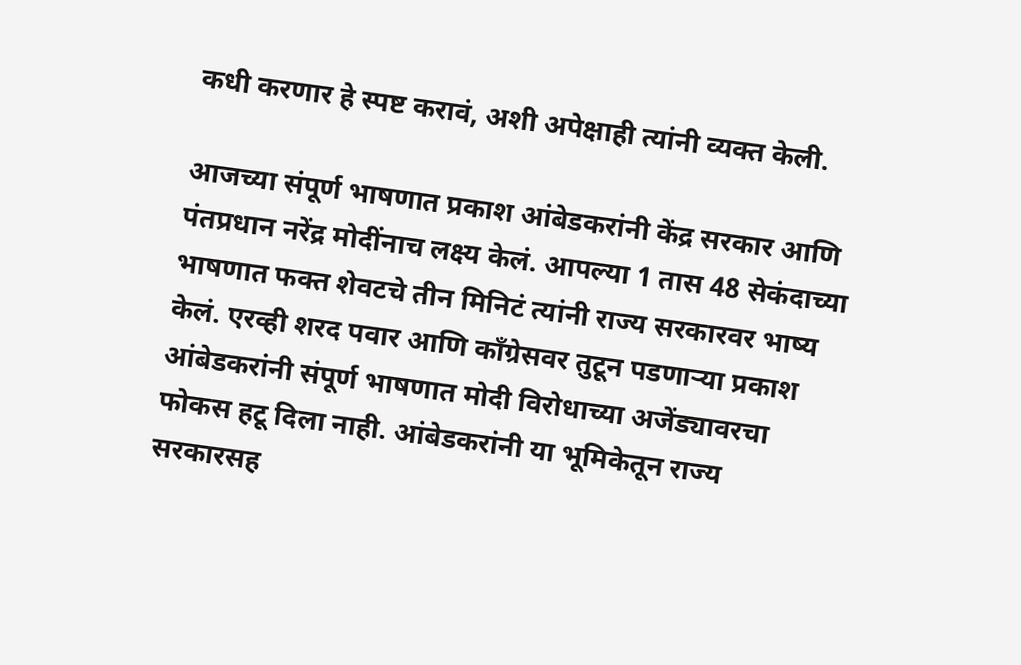कधी करणार हे स्पष्ट करावं, अशी अपेक्षाही त्यांनी व्यक्त केली.

आजच्या संपूर्ण भाषणात प्रकाश आंबेडकरांनी केंद्र सरकार आणि पंतप्रधान नरेंद्र मोदींनाच लक्ष्य केलं. आपल्या 1 तास 48 सेकंदाच्या भाषणात फक्त शेवटचे तीन मिनिटं त्यांनी राज्य सरकारवर भाष्य केलं. एरव्ही शरद पवार आणि काँग्रेसवर तुटून पडणाऱ्या प्रकाश आंबेडकरांनी संपूर्ण भाषणात मोदी विरोधाच्या अजेंड्यावरचा फोकस हटू दिला नाही. आंबेडकरांनी या भूमिकेतून राज्य सरकारसह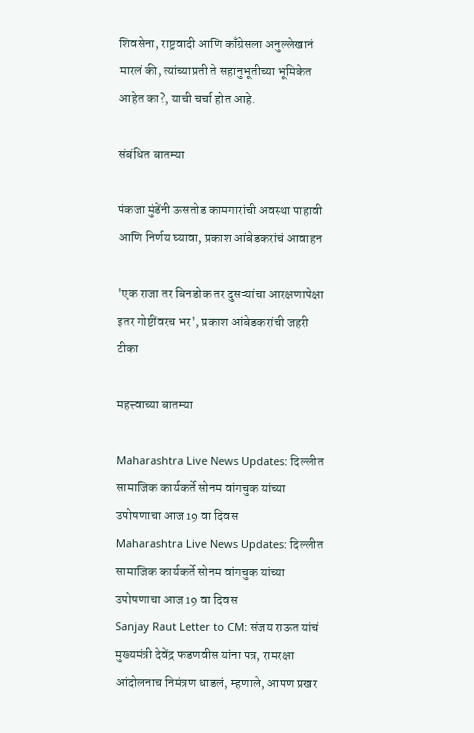शिवसेना, राष्ट्रवादी आणि काँग्रेसला अनुल्लेखानं मारलं की, त्यांच्याप्रती ते सहानुभूतीच्या भूमिकेत आहेत का?, याची चर्चा होत आहे.

संबंधित बातम्या

पंकजा मुंडेंनी ऊसतोड कामगारांची अवस्था पाहावी आणि निर्णय घ्यावा, प्रकाश आंबेडकरांचं आवाहन

'एक राजा तर बिनडोक तर दुसऱ्यांचा आरक्षणापेक्षा इतर गोष्टींवरच भर', प्रकाश आंबेडकरांची जहरी टीका

महत्त्वाच्या बातम्या

Maharashtra Live News Updates: दिल्लीत सामाजिक कार्यकर्ते सोनम वांगचुक यांच्या उपोषणाचा आज 19 वा दिवस
Maharashtra Live News Updates: दिल्लीत सामाजिक कार्यकर्ते सोनम वांगचुक यांच्या उपोषणाचा आज 19 वा दिवस
Sanjay Raut Letter to CM: संजय राऊत यांचं मुख्यमंत्री देवेंद्र फडणवीस यांना पत्र, रामरक्षा आंदोलनाच निमंत्रण धाडलं, म्हणाले, आपण प्रखर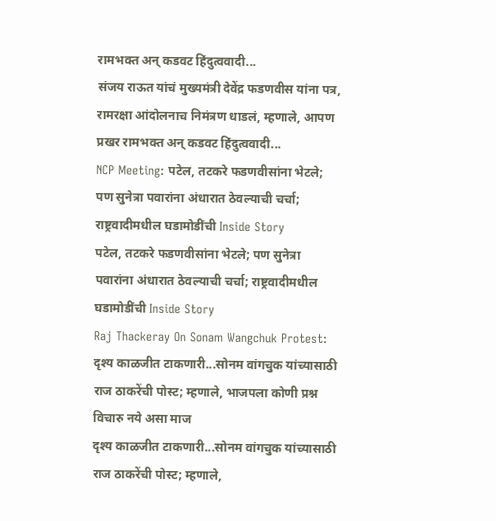रामभक्त अन् कडवट हिंदुत्ववादी...
संजय राऊत यांचं मुख्यमंत्री देवेंद्र फडणवीस यांना पत्र, रामरक्षा आंदोलनाच निमंत्रण धाडलं, म्हणाले, आपण प्रखर रामभक्त अन् कडवट हिंदुत्ववादी...
NCP Meeting: पटेल, तटकरे फडणवीसांना भेटले; पण सुनेत्रा पवारांना अंधारात ठेवल्याची चर्चा; राष्ट्रवादीमधील घडामोडींची Inside Story
पटेल, तटकरे फडणवीसांना भेटले; पण सुनेत्रा पवारांना अंधारात ठेवल्याची चर्चा; राष्ट्रवादीमधील घडामोडींची Inside Story
Raj Thackeray On Sonam Wangchuk Protest: दृश्य काळजीत टाकणारी...सोनम वांगचुक यांच्यासाठी राज ठाकरेंची पोस्ट; म्हणाले, भाजपला कोणी प्रश्न विचारु नये असा माज
दृश्य काळजीत टाकणारी...सोनम वांगचुक यांच्यासाठी राज ठाकरेंची पोस्ट; म्हणाले,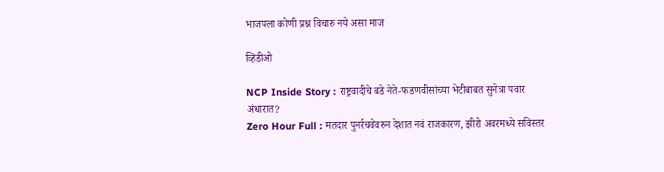भाजपला कोणी प्रश्न विचारु नये असा माज

व्हिडीओ

NCP Inside Story : राष्ट्रवादीचे बडे नेते-फडणवीसांच्या भेटीबाबत सुनेत्रा पवार अंधारात?
Zero Hour Full : मतदार पुनर्रचवेवरुन देशात नवं राजकारण, झीरो अवरमध्ये सविस्तर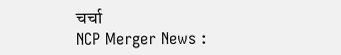चर्चा
NCP Merger News :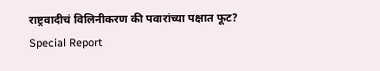राष्ट्रवादीचं विलिनीकरण की पवारांच्या पक्षात फूट? Special Report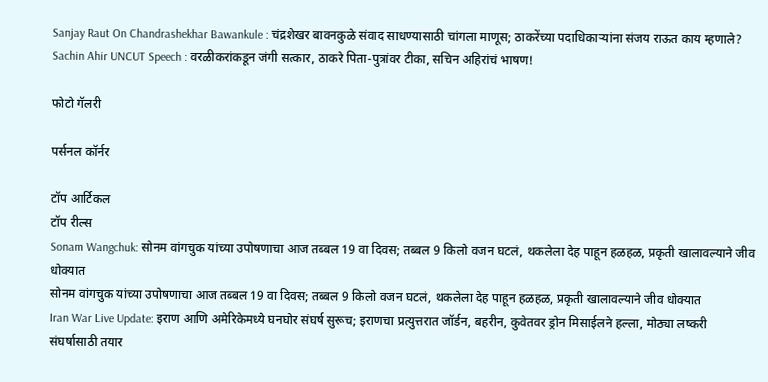Sanjay Raut On Chandrashekhar Bawankule : चंद्रशेखर बावनकुळे संवाद साधण्यासाठी चांगला माणूस; ठाकरेंच्या पदाधिकाऱ्यांना संजय राऊत काय म्हणाले?
Sachin Ahir UNCUT Speech : वरळीकरांकडून जंगी सत्कार, ठाकरे पिता-पुत्रांवर टीका, सचिन अहिरांचं भाषण!

फोटो गॅलरी

पर्सनल कॉर्नर

टॉप आर्टिकल
टॉप रील्स
Sonam Wangchuk: सोनम वांगचुक यांच्या उपोषणाचा आज तब्बल 19 वा दिवस; तब्बल 9 किलो वजन घटलं, थकलेला देह पाहून हळहळ, प्रकृती खालावल्याने जीव धोक्यात
सोनम वांगचुक यांच्या उपोषणाचा आज तब्बल 19 वा दिवस; तब्बल 9 किलो वजन घटलं, थकलेला देह पाहून हळहळ, प्रकृती खालावल्याने जीव धोक्यात
Iran War Live Update: इराण आणि अमेरिकेमध्ये घनघोर संघर्ष सुरूच; इराणचा प्रत्युत्तरात जॉर्डन, बहरीन, कुवेतवर ड्रोन मिसाईलने हल्ला, मोठ्या लष्करी संघर्षासाठी तयार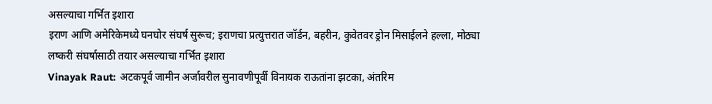असल्याचा गर्भित इशारा
इराण आणि अमेरिकेमध्ये घनघोर संघर्ष सुरूच; इराणचा प्रत्युत्तरात जॉर्डन, बहरीन, कुवेतवर ड्रोन मिसाईलने हल्ला, मोठ्या लष्करी संघर्षासाठी तयार असल्याचा गर्भित इशारा
Vinayak Raut: अटकपूर्व जामीन अर्जावरील सुनावणीपूर्वी विनायक राऊतांना झटका, अंतरिम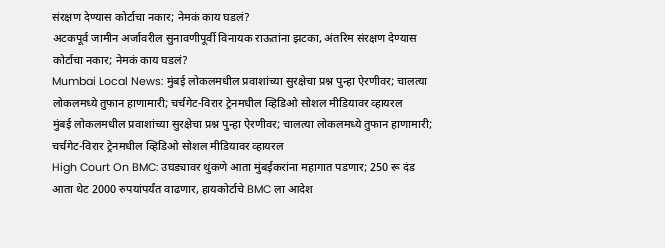संरक्षण देण्यास कोर्टाचा नकार; नेमकं काय घडलं?
अटकपूर्व जामीन अर्जावरील सुनावणीपूर्वी विनायक राऊतांना झटका, अंतरिम संरक्षण देण्यास कोर्टाचा नकार; नेमकं काय घडलं?
Mumbai Local News: मुंबई लोकलमधील प्रवाशांच्या सुरक्षेचा प्रश्न पुन्हा ऐरणीवर; चालत्या लोकलमध्ये तुफान हाणामारी; चर्चगेट-विरार ट्रेनमधील व्हिडिओ सोशल मीडियावर व्हायरल
मुंबई लोकलमधील प्रवाशांच्या सुरक्षेचा प्रश्न पुन्हा ऐरणीवर; चालत्या लोकलमध्ये तुफान हाणामारी; चर्चगेट-विरार ट्रेनमधील व्हिडिओ सोशल मीडियावर व्हायरल
High Court On BMC: उघड्यावर थुंकणे आता मुंबईकरांना महागात पडणार; 250 रू दंड आता थेट 2000 रुपयांपर्यंत वाढणार, हायकोर्टाचे BMC ला आदेश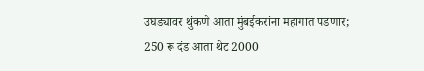उघड्यावर थुंकणे आता मुंबईकरांना महागात पडणार; 250 रू दंड आता थेट 2000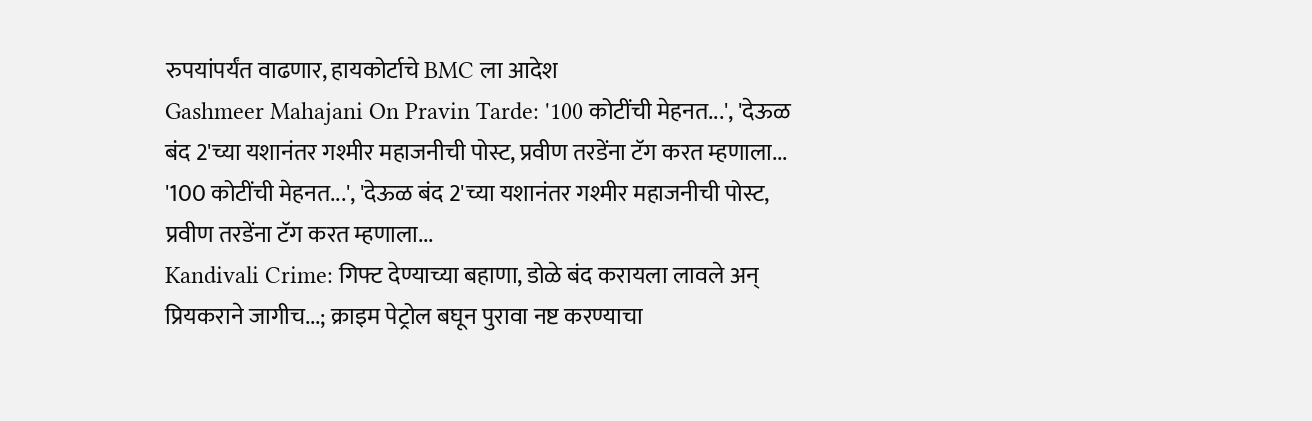रुपयांपर्यंत वाढणार, हायकोर्टाचे BMC ला आदेश
Gashmeer Mahajani On Pravin Tarde: '100 कोटींची मेहनत...', 'देऊळ बंद 2'च्या यशानंतर गश्मीर महाजनीची पोस्ट, प्रवीण तरडेंना टॅग करत म्हणाला...
'100 कोटींची मेहनत...', 'देऊळ बंद 2'च्या यशानंतर गश्मीर महाजनीची पोस्ट, प्रवीण तरडेंना टॅग करत म्हणाला...
Kandivali Crime: गिफ्ट देण्याच्या बहाणा, डोळे बंद करायला लावले अन् प्रियकराने जागीच...; क्राइम पेट्रोल बघून पुरावा नष्ट करण्याचा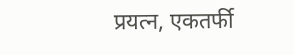प्रयत्न, एकतर्फी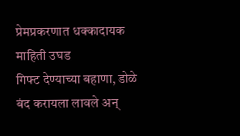प्रेमप्रकरणात धक्कादायक माहिती उघड
गिफ्ट देण्याच्या बहाणा, डोळे बंद करायला लावले अन्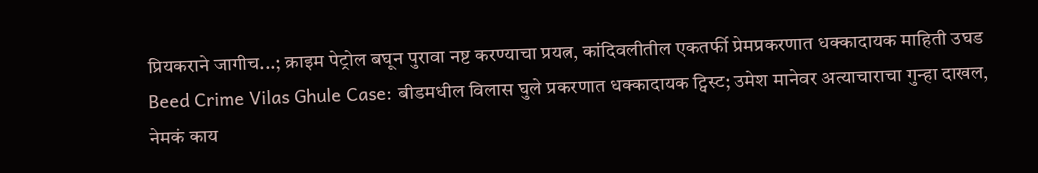प्रियकराने जागीच...; क्राइम पेट्रोल बघून पुरावा नष्ट करण्याचा प्रयत्न, कांदिवलीतील एकतर्फी प्रेमप्रकरणात धक्कादायक माहिती उघड
Beed Crime Vilas Ghule Case: बीडमधील विलास घुले प्रकरणात धक्कादायक ट्विस्ट; उमेश मानेवर अत्याचाराचा गुन्हा दाखल, नेमकं काय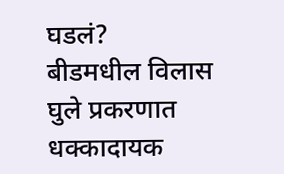घडलं?
बीडमधील विलास घुले प्रकरणात धक्कादायक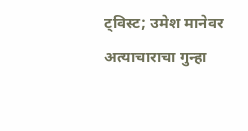ट्विस्ट; उमेश मानेवर अत्याचाराचा गुन्हा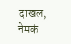दाखल, नेमकं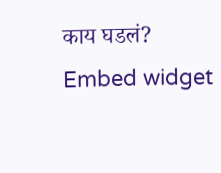काय घडलं?
Embed widget